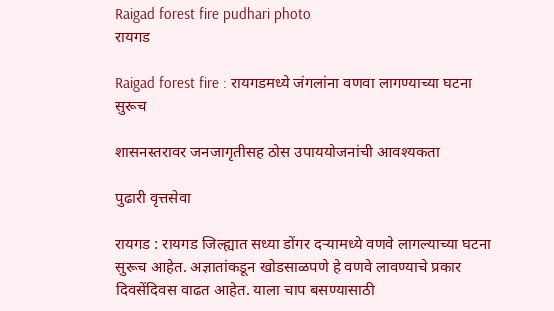Raigad forest fire pudhari photo
रायगड

Raigad forest fire : रायगडमध्ये जंगलांना वणवा लागण्याच्या घटना सुरूच

शासनस्तरावर जनजागृतीसह ठोस उपाययोजनांची आवश्यकता

पुढारी वृत्तसेवा

रायगड : रायगड जिल्ह्यात सध्या डोंगर दऱ्यामध्ये वणवे लागल्याच्या घटना सुरूच आहेत. अज्ञातांकडून खोडसाळपणे हे वणवे लावण्याचे प्रकार दिवसेंदिवस वाढत आहेत. याला चाप बसण्यासाठी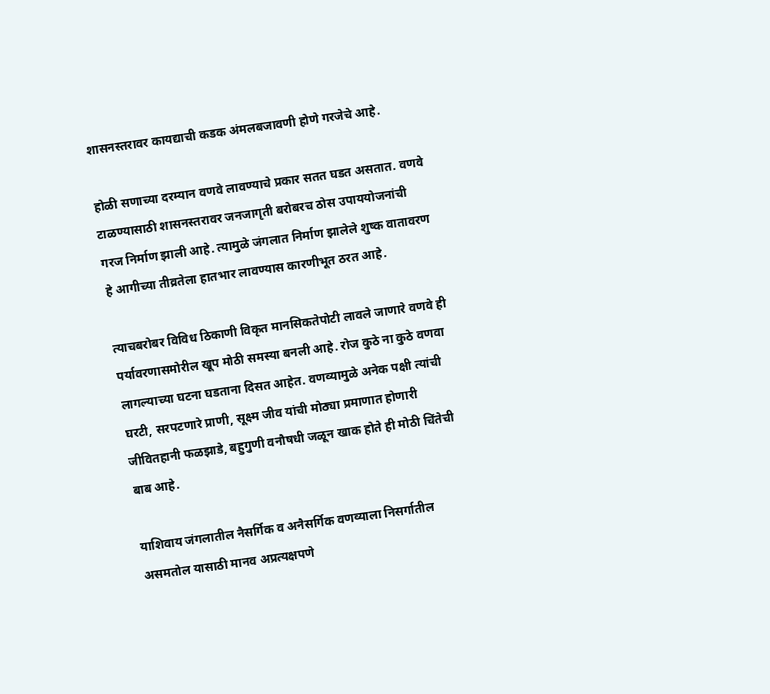शासनस्तरावर कायद्याची कडक अंमलबजावणी होणे गरजेचे आहे.

होळी सणाच्या दरम्यान वणवे लावण्याचे प्रकार सतत घडत असतात. वणवे टाळण्यासाठी शासनस्तरावर जनजागृती बरोबरच ठोस उपाययोजनांची गरज निर्माण झाली आहे. त्यामुळे जंगलात निर्माण झालेले शुष्क वातावरण हे आगीच्या तीव्रतेला हातभार लावण्यास कारणीभूत ठरत आहे.

त्याचबरोबर विविध ठिकाणी विकृत मानसिकतेपोटी लावले जाणारे वणवे ही पर्यावरणासमोरील खूप मोठी समस्या बनली आहे. रोज कुठे ना कुठे वणवा लागल्याच्या घटना घडताना दिसत आहेत. वणव्यामुळे अनेक पक्षी त्यांची घरटी, सरपटणारे प्राणी, सूक्ष्म जीव यांची मोठ्या प्रमाणात होणारी जीवितहानी फळझाडे, बहुगुणी वनौषधी जळून खाक होते ही मोठी चिंतेची बाब आहे.

याशिवाय जंगलातील नैसर्गिक व अनैसर्गिक वणव्याला निसर्गातील असमतोल यासाठी मानव अप्रत्यक्षपणे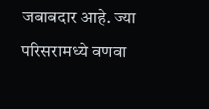जबाबदार आहे. ज्या परिसरामध्ये वणवा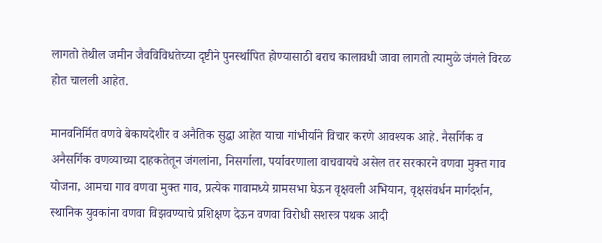लागतो तेथील जमीन जैवविविधतेच्या दृष्टीने पुनर्स्थापित होण्यासाठी बराच कालावधी जावा लागतो त्यामुळे जंगले विरळ होत चालली आहेत.

मानवनिर्मित वणवे बेकायदेशीर व अनैतिक सुद्धा आहेत याचा गांभीर्याने विचार करणे आवश्यक आहे. नैसर्गिक व अनैसर्गिक वणव्याच्या दाहकतेतून जंगलांना, निसर्गाला, पर्यावरणाला वाचवायचे असेल तर सरकारने वणवा मुक्त गाव योजना, आमचा गाव वणवा मुक्त गाव, प्रत्येक गावामध्ये ग्रामसभा घेऊन वृक्षवली अभियान, वृक्षसंवर्धन मार्गदर्शन, स्थानिक युवकांना वणवा विझवण्याचे प्रशिक्षण देऊन वणवा विरोधी सशस्त्र पथक आदी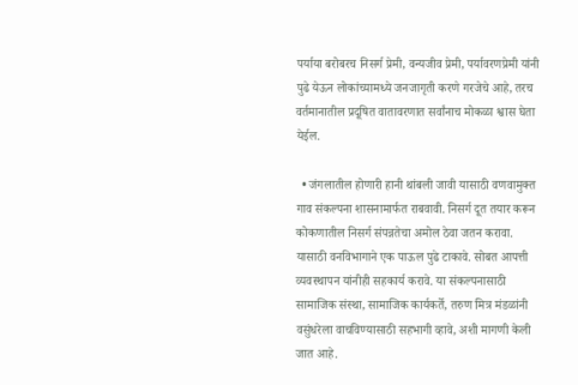पर्याया बरोबरच निसर्ग प्रेमी, वन्यजीव प्रेमी, पर्यावरणप्रेमी यांनी पुढे येऊन लोकांच्यामध्ये जनजागृती करणे गरजेचे आहे, तरच वर्तमानातील प्रदूषित वातावरणात सर्वांनाच मोकळा श्वास घेता येईल.

  • जंगलातील होणारी हानी थांबली जावी यासाठी वणवामुक्त गाव संकल्पना शासनामार्फत राबवावी. निसर्ग दूत तयार करून कोकणातील निसर्ग संपन्नतेचा अमोल ठेवा जतन करावा. यासाठी वनविभागाने एक पाऊल पुढे टाकावे. सोबत आपत्ती व्यवस्थापन यांनीही सहकार्य करावे. या संकल्पनासाठी सामाजिक संस्था, सामाजिक कार्यकर्ते, तरुण मित्र मंडळांनी वसुंधरेला वाचविण्यासाठी सहभागी व्हावे, अशी मागणी केली जात आहे.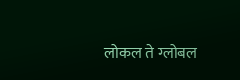लोकल ते ग्लोबल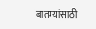बातम्यांसाठी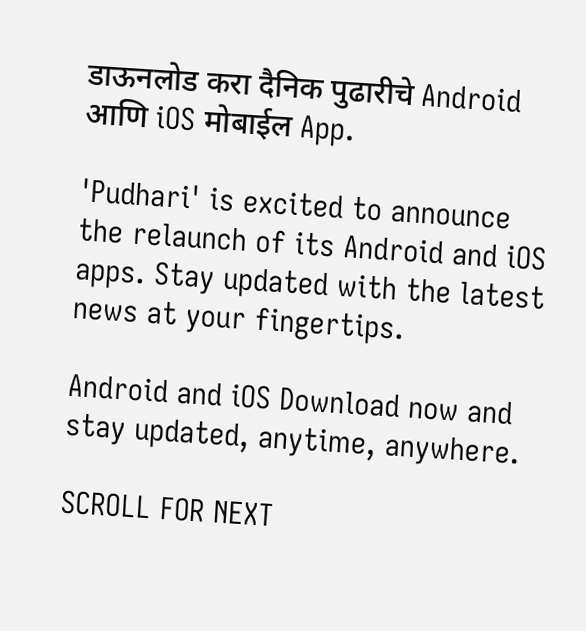डाऊनलोड करा दैनिक पुढारीचे Android आणि iOS मोबाईल App.

'Pudhari' is excited to announce the relaunch of its Android and iOS apps. Stay updated with the latest news at your fingertips.

Android and iOS Download now and stay updated, anytime, anywhere.

SCROLL FOR NEXT